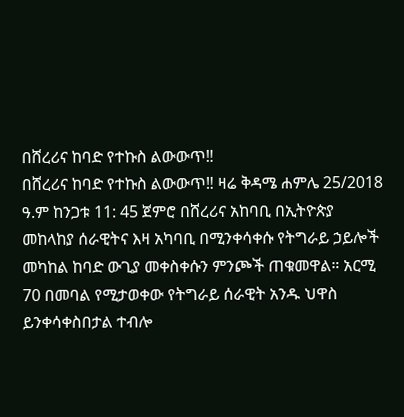በሸረሪና ከባድ የተኩስ ልውውጥ‼
በሸረሪና ከባድ የተኩስ ልውውጥ‼ ዛሬ ቅዳሜ ሐምሌ 25/2018 ዓ.ም ከንጋቱ 11: 45 ጀምሮ በሸረሪና አከባቢ በኢትዮጵያ መከላከያ ሰራዊትና እዛ አካባቢ በሚንቀሳቀሱ የትግራይ ኃይሎች መካከል ከባድ ውጊያ መቀስቀሱን ምንጮች ጠቁመዋል። አርሚ 70 በመባል የሚታወቀው የትግራይ ሰራዊት አንዱ ህዋስ ይንቀሳቀስበታል ተብሎ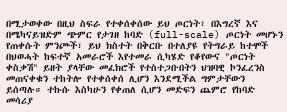በሚታወቀው በዚህ ስፍራ የተቀሰቀሰው ይህ ጦርነት፣ በእግረኛ እና በሜካናይዝድም ጭምር የታገዘ ከባድ (full-scale) ጦርነት መሆኑን የጠቀሱት ምንጮች፣ ይህ ክስተት በቅርቡ በተለያዩ የትግራይ ከተሞች በህወሓት ከፍተኛ አመራሮች እየተመራ ሲካሄድ የቆየውና "ጦርነት ቀስቃሽ" ይዘት ያላቸው መፈክሮች የተስተጋቡበትን ህዝባዊ ኮንፈረንስ መጠናቀቁን ተከትሎ የተቀሰቀሰ ሊሆን እንደሚችል ግምታቸውን ይሰጣሉ። ተኩሱ እስካሁን የቀጠለ ሲሆን መድፍን ጨምሮ የከባድ መሳሪያ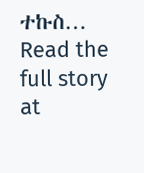ተኩስ…
Read the full story at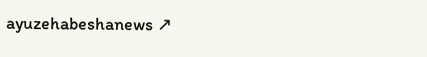ayuzehabeshanews ↗